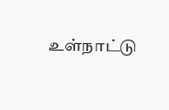உள்நாட்டு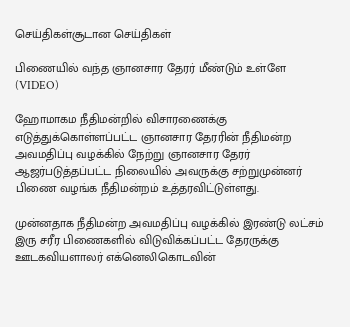செய்திகள்சூடான செய்திகள்

பிணையில் வந்த ஞானசார தேரர் மீண்டும் உள்ளே (VIDEO)

ஹோமாகம நீதிமன்றில் விசாரணைக்கு எடுத்துக்கொள்ளப்பட்ட ஞானசார தேரரின் நீதிமன்ற அவமதிப்பு வழக்கில் நேற்று ஞானசார தேரர் ஆஜர்படுத்தப்பட்ட நிலையில் அவருக்கு சற்றுமுன்னர் பிணை வழங்க நீதிமன்றம் உத்தரவிட்டுள்ளது.

முன்னதாக நீதிமன்ற அவமதிப்பு வழக்கில் இரண்டு லட்சம் இரு சரீர பிணைகளில் விடுவிக்கப்பட்ட தேரருக்கு ஊடகவியளாலர் எக்னெலிகொடவின்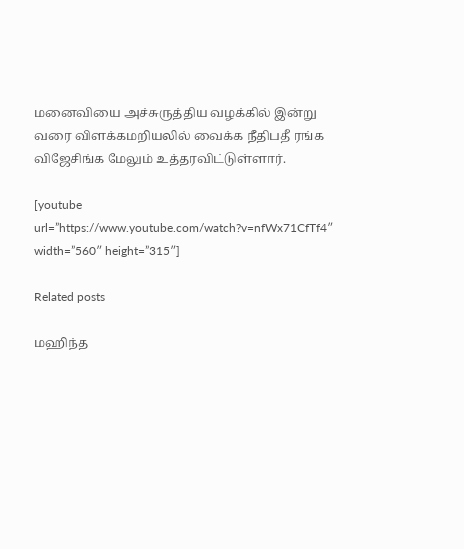மனைவியை அச்சுருத்திய வழக்கில் இன்று வரை விளக்கமறியலில் வைக்க நீதிபதீ ரங்க விஜேசிங்க மேலும் உத்தரவிட்டுள்ளார்.

[youtube url=”https://www.youtube.com/watch?v=nfWx71CfTf4″ width=”560″ height=”315″]

Related posts

மஹிந்த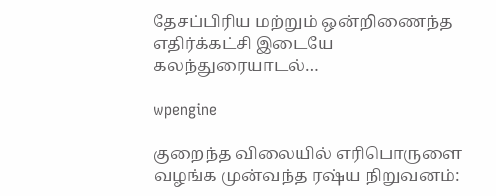தேசப்பிரிய மற்றும் ஒன்றிணைந்த எதிர்க்கட்சி இடையே கலந்துரையாடல்…

wpengine

குறைந்த விலையில் எரிபொருளை வழங்க முன்வந்த ரஷ்ய நிறுவனம்: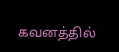கவனத்தில்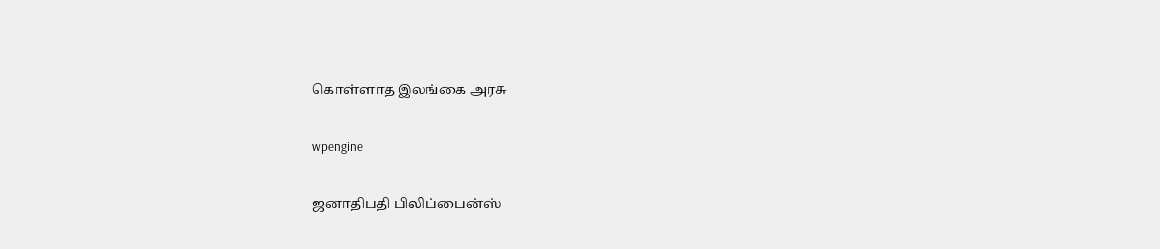கொள்ளாத இலங்கை அரசு

wpengine

ஜனாதிபதி பிலிப்பைன்ஸ்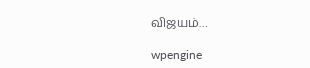விஜயம்…

wpengine